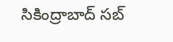సికింద్రాబాద్ సబ్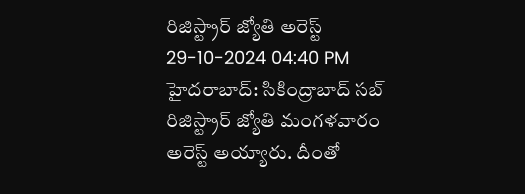రిజిస్ట్రార్ జ్యోతి అరెస్ట్
29-10-2024 04:40 PM
హైదరాబాద్: సికింద్రాబాద్ సబ్ రిజిస్ట్రార్ జ్యోతి మంగళవారం అరెస్ట్ అయ్యారు. దీంతో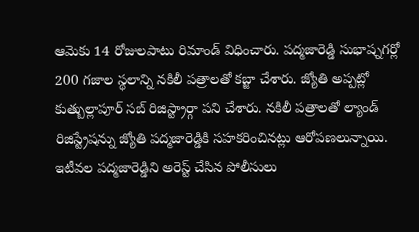ఆమెకు 14 రోజులపాటు రిమాండ్ విధించారు. పద్మజారెడ్డి సుభాష్నగర్లో 200 గజాల స్థలాన్ని నకిలీ పత్రాలతో కబ్జా చేశారు. జ్యోతి అప్పట్లో కుత్బుల్లాపూర్ సబ్ రిజిస్ట్రార్గా పని చేశారు. నకిలీ పత్రాలతో ల్యాండ్ రిజిస్ట్రేషన్ను జ్యోతి పద్మజారెడ్డికి సహకరించినట్లు ఆరోపణలున్నాయి. ఇటీవల పద్మజారెడ్డిని అరెస్ట్ చేసిన పోలీసులు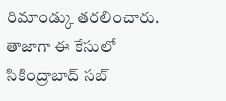రిమాండ్కు తరలించారు. తాజాగా ఈ కేసులో సికింద్రాబాద్ సబ్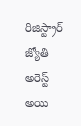రిజిస్ట్రార్ జ్యోతి అరెస్ట్ అయి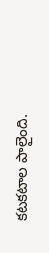కటకటాల పాలైంది.